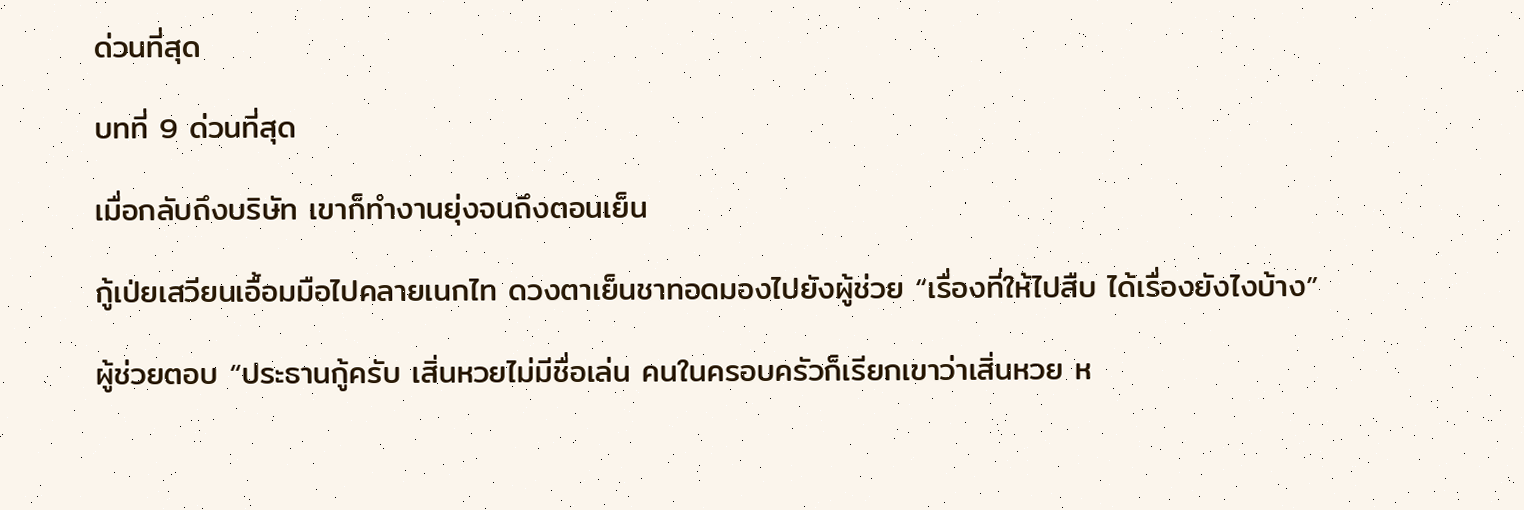ด่วนที่สุด

บทที่ 9 ด่วนที่สุด

เมื่อกลับถึงบริษัท เขาก็ทำงานยุ่งจนถึงตอนเย็น

กู้เป่ยเสวียนเอื้อมมือไปคลายเนกไท ดวงตาเย็นชาทอดมองไปยังผู้ช่วย “เรื่องที่ให้ไปสืบ ได้เรื่องยังไงบ้าง”

ผู้ช่วยตอบ “ประธานกู้ครับ เสิ่นหวยไม่มีชื่อเล่น คนในครอบครัวก็เรียกเขาว่าเสิ่นหวย ห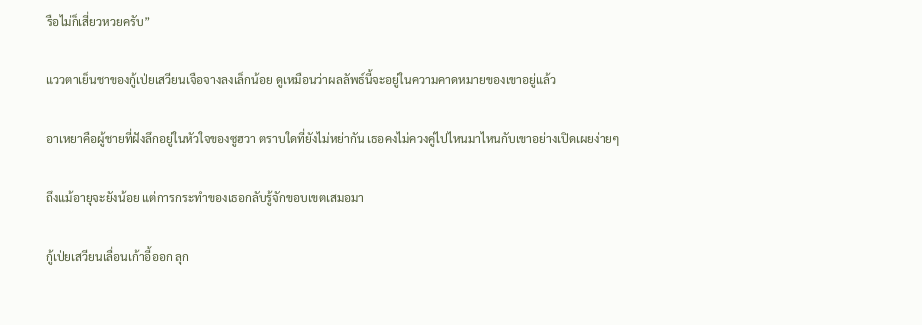รือไม่ก็เสี่ยวหวยครับ”

แววตาเย็นชาของกู้เป่ยเสวียนเจือจางลงเล็กน้อย ดูเหมือนว่าผลลัพธ์นี้จะอยู่ในความคาดหมายของเขาอยู่แล้ว

อาเหยาคือผู้ชายที่ฝังลึกอยู่ในหัวใจของซูฮวา ตราบใดที่ยังไม่หย่ากัน เธอคงไม่ควงคู่ไปไหนมาไหนกับเขาอย่างเปิดเผยง่ายๆ

ถึงแม้อายุจะยังน้อย แต่การกระทำของเธอกลับรู้จักขอบเขตเสมอมา

กู้เป่ยเสวียนเลื่อนเก้าอี้ออก ลุก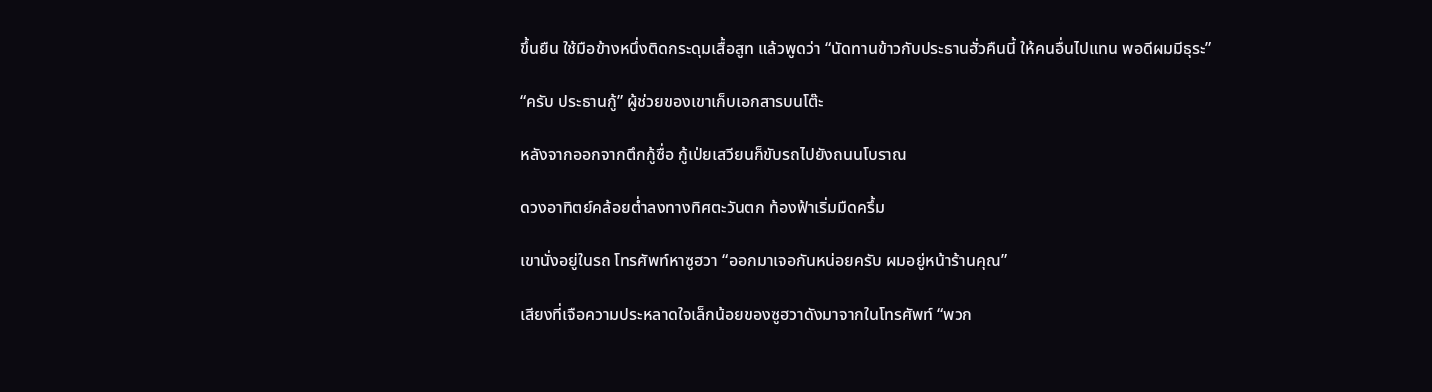ขึ้นยืน ใช้มือข้างหนึ่งติดกระดุมเสื้อสูท แล้วพูดว่า “นัดทานข้าวกับประธานฮั่วคืนนี้ ให้คนอื่นไปแทน พอดีผมมีธุระ”

“ครับ ประธานกู้” ผู้ช่วยของเขาเก็บเอกสารบนโต๊ะ

หลังจากออกจากตึกกู้ซื่อ กู้เป่ยเสวียนก็ขับรถไปยังถนนโบราณ

ดวงอาทิตย์คล้อยต่ำลงทางทิศตะวันตก ท้องฟ้าเริ่มมืดครึ้ม

เขานั่งอยู่ในรถ โทรศัพท์หาซูฮวา “ออกมาเจอกันหน่อยครับ ผมอยู่หน้าร้านคุณ”

เสียงที่เจือความประหลาดใจเล็กน้อยของซูฮวาดังมาจากในโทรศัพท์ “พวก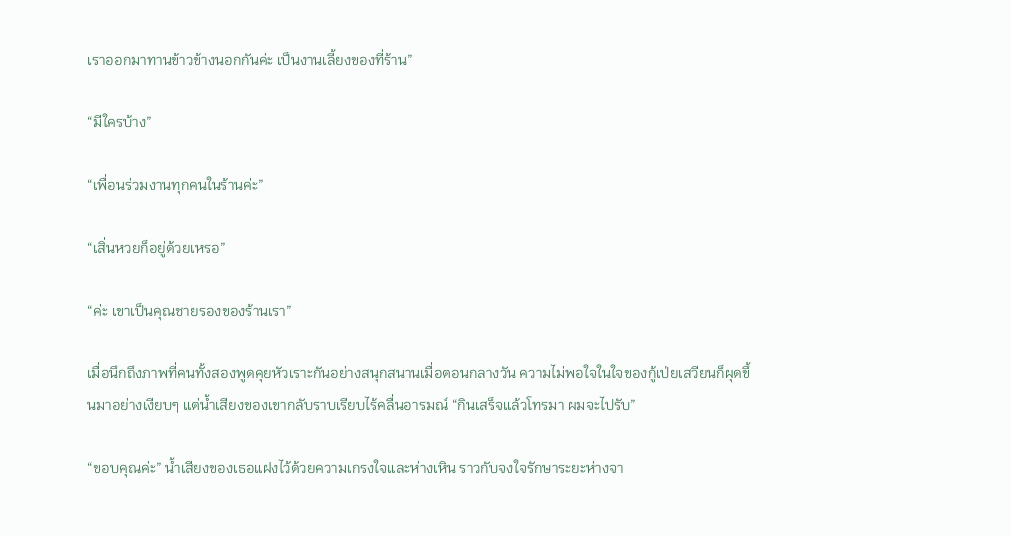เราออกมาทานข้าวข้างนอกกันค่ะ เป็นงานเลี้ยงของที่ร้าน”

“มีใครบ้าง”

“เพื่อนร่วมงานทุกคนในร้านค่ะ”

“เสิ่นหวยก็อยู่ด้วยเหรอ”

“ค่ะ เขาเป็นคุณชายรองของร้านเรา”

เมื่อนึกถึงภาพที่คนทั้งสองพูดคุยหัวเราะกันอย่างสนุกสนานเมื่อตอนกลางวัน ความไม่พอใจในใจของกู้เป่ยเสวียนก็ผุดขึ้นมาอย่างเงียบๆ แต่น้ำเสียงของเขากลับราบเรียบไร้คลื่นอารมณ์ “กินเสร็จแล้วโทรมา ผมจะไปรับ”

“ขอบคุณค่ะ” น้ำเสียงของเธอแฝงไว้ด้วยความเกรงใจและห่างเหิน ราวกับจงใจรักษาระยะห่างจา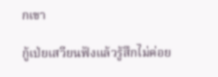กเขา

กู้เป่ยเสวียนฟังแล้วรู้สึกไม่ค่อย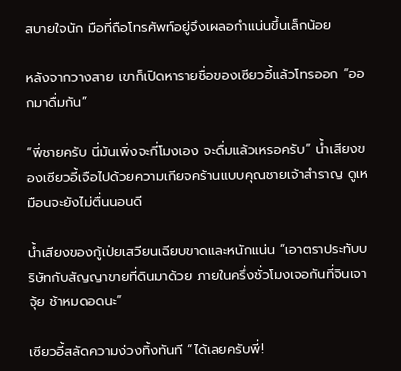สบายใจนัก มือที่ถือโทรศัพท์อยู่จึงเผลอกำแน่นขึ้นเล็กน้อย

หลังจากวางสาย เขาก็เปิดหารายชื่อของเซียวอี้แล้วโทรออก “ออกมาดื่มกัน”

“พี่ชายครับ นี่มันเพิ่งจะกี่โมงเอง จะดื่มแล้วเหรอครับ” น้ำเสียงของเซียวอี้เจือไปด้วยความเกียจคร้านแบบคุณชายเจ้าสำราญ ดูเหมือนจะยังไม่ตื่นนอนดี

น้ำเสียงของกู้เป่ยเสวียนเฉียบขาดและหนักแน่น “เอาตราประทับบริษัทกับสัญญาขายที่ดินมาด้วย ภายในครึ่งชั่วโมงเจอกันที่จินเจาจุ้ย ช้าหมดอดนะ”

เซียวอี้สลัดความง่วงทิ้งทันที “ได้เลยครับพี่!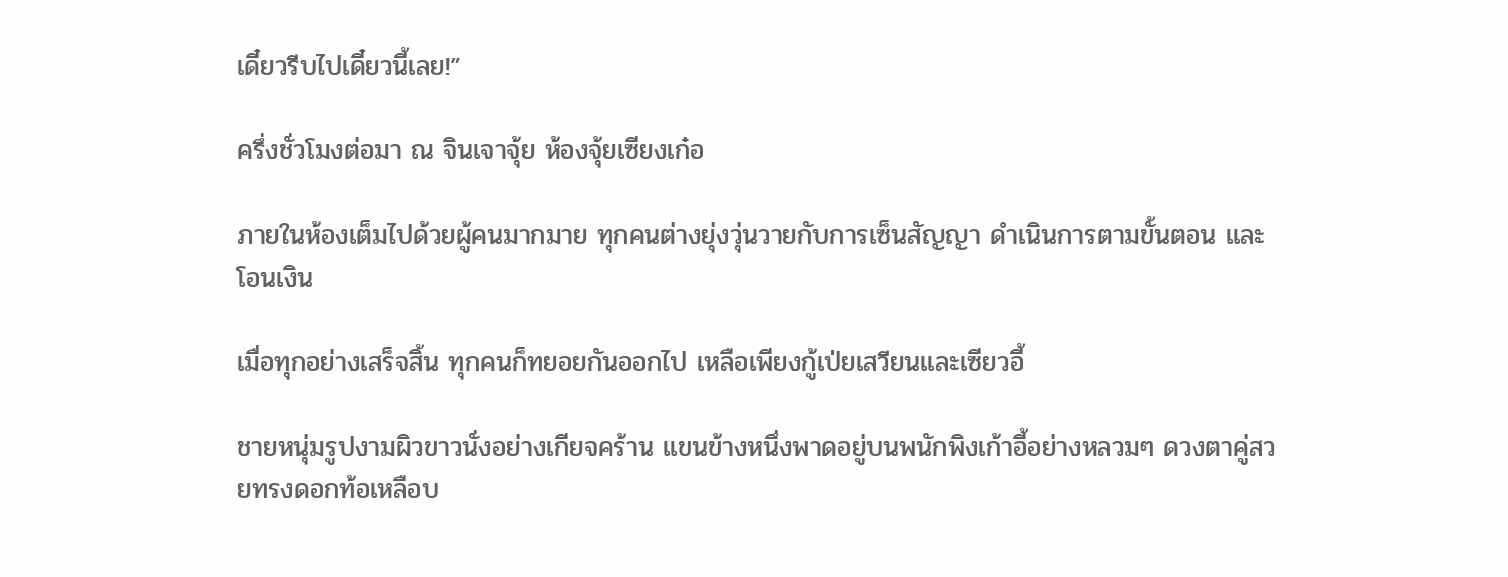เดี๋ยวรีบไปเดี๋ยวนี้เลย!”

ครึ่งชั่วโมงต่อมา ณ จินเจาจุ้ย ห้องจุ้ยเซียงเก๋อ

ภายในห้องเต็มไปด้วยผู้คนมากมาย ทุกคนต่างยุ่งวุ่นวายกับการเซ็นสัญญา ดำเนินการตามขั้นตอน และโอนเงิน

เมื่อทุกอย่างเสร็จสิ้น ทุกคนก็ทยอยกันออกไป เหลือเพียงกู้เป่ยเสวียนและเซียวอี้

ชายหนุ่มรูปงามผิวขาวนั่งอย่างเกียจคร้าน แขนข้างหนึ่งพาดอยู่บนพนักพิงเก้าอี้อย่างหลวมๆ ดวงตาคู่สวยทรงดอกท้อเหลือบ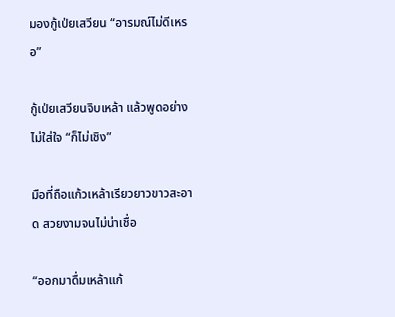มองกู้เป่ยเสวียน “อารมณ์ไม่ดีเหรอ”

กู้เป่ยเสวียนจิบเหล้า แล้วพูดอย่างไม่ใส่ใจ “ก็ไม่เชิง”

มือที่ถือแก้วเหล้าเรียวยาวขาวสะอาด สวยงามจนไม่น่าเชื่อ

“ออกมาดื่มเหล้าแก้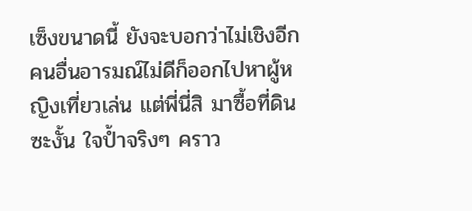เซ็งขนาดนี้ ยังจะบอกว่าไม่เชิงอีก คนอื่นอารมณ์ไม่ดีก็ออกไปหาผู้หญิงเที่ยวเล่น แต่พี่นี่สิ มาซื้อที่ดินซะงั้น ใจป้ำจริงๆ คราว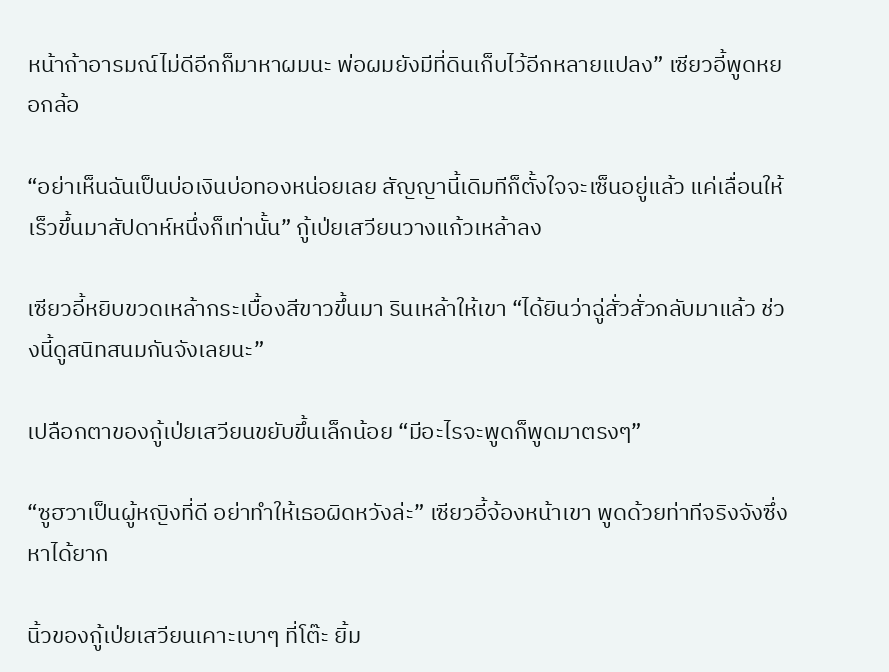หน้าถ้าอารมณ์ไม่ดีอีกก็มาหาผมนะ พ่อผมยังมีที่ดินเก็บไว้อีกหลายแปลง” เซียวอี้พูดหยอกล้อ

“อย่าเห็นฉันเป็นบ่อเงินบ่อทองหน่อยเลย สัญญานี้เดิมทีก็ตั้งใจจะเซ็นอยู่แล้ว แค่เลื่อนให้เร็วขึ้นมาสัปดาห์หนึ่งก็เท่านั้น” กู้เป่ยเสวียนวางแก้วเหล้าลง

เซียวอี้หยิบขวดเหล้ากระเบื้องสีขาวขึ้นมา รินเหล้าให้เขา “ได้ยินว่าฉู่สั่วสั่วกลับมาแล้ว ช่วงนี้ดูสนิทสนมกันจังเลยนะ”

เปลือกตาของกู้เป่ยเสวียนขยับขึ้นเล็กน้อย “มีอะไรจะพูดก็พูดมาตรงๆ”

“ซูฮวาเป็นผู้หญิงที่ดี อย่าทำให้เธอผิดหวังล่ะ” เซียวอี้จ้องหน้าเขา พูดด้วยท่าทีจริงจังซึ่งหาได้ยาก

นิ้วของกู้เป่ยเสวียนเคาะเบาๆ ที่โต๊ะ ยิ้ม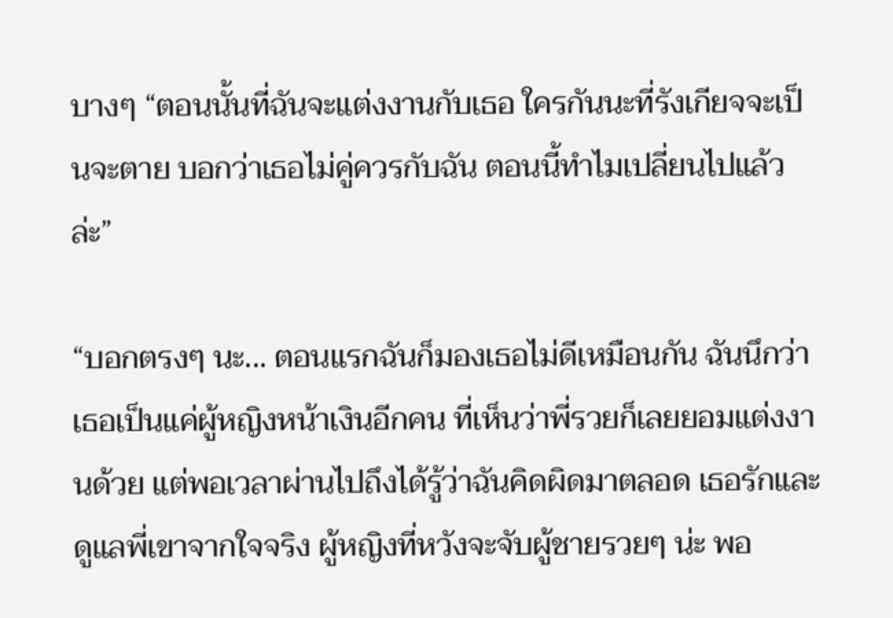บางๆ “ตอนนั้นที่ฉันจะแต่งงานกับเธอ ใครกันนะที่รังเกียจจะเป็นจะตาย บอกว่าเธอไม่คู่ควรกับฉัน ตอนนี้ทำไมเปลี่ยนไปแล้วล่ะ”

“บอกตรงๆ นะ... ตอนแรกฉันก็มองเธอไม่ดีเหมือนกัน ฉันนึกว่าเธอเป็นแค่ผู้หญิงหน้าเงินอีกคน ที่เห็นว่าพี่รวยก็เลยยอมแต่งงานด้วย แต่พอเวลาผ่านไปถึงได้รู้ว่าฉันคิดผิดมาตลอด เธอรักและดูแลพี่เขาจากใจจริง ผู้หญิงที่หวังจะจับผู้ชายรวยๆ น่ะ พอ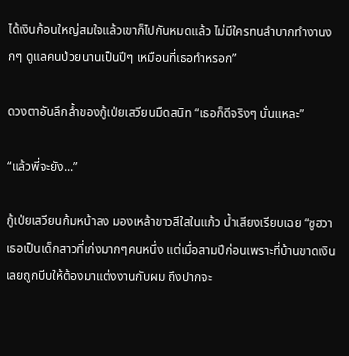ได้เงินก้อนใหญ่สมใจแล้วเขาก็ไปกันหมดแล้ว ไม่มีใครทนลำบากทำงานงกๆ ดูแลคนป่วยนานเป็นปีๆ เหมือนที่เธอทำหรอก”

ดวงตาอันลึกล้ำของกู้เป่ยเสวียนมืดสนิท “เธอก็ดีจริงๆ นั่นแหละ”

“แล้วพี่จะยัง...”

กู้เป่ยเสวียนก้มหน้าลง มองเหล้าขาวสีใสในแก้ว น้ำเสียงเรียบเฉย “ซูฮวาเธอเป็นเด็กสาวที่เก่งมากๆคนหนึ่ง แต่เมื่อสามปีก่อนเพราะที่บ้านขาดเงิน เลยถูกบีบให้ต้องมาแต่งงานกับผม ถึงปากจะ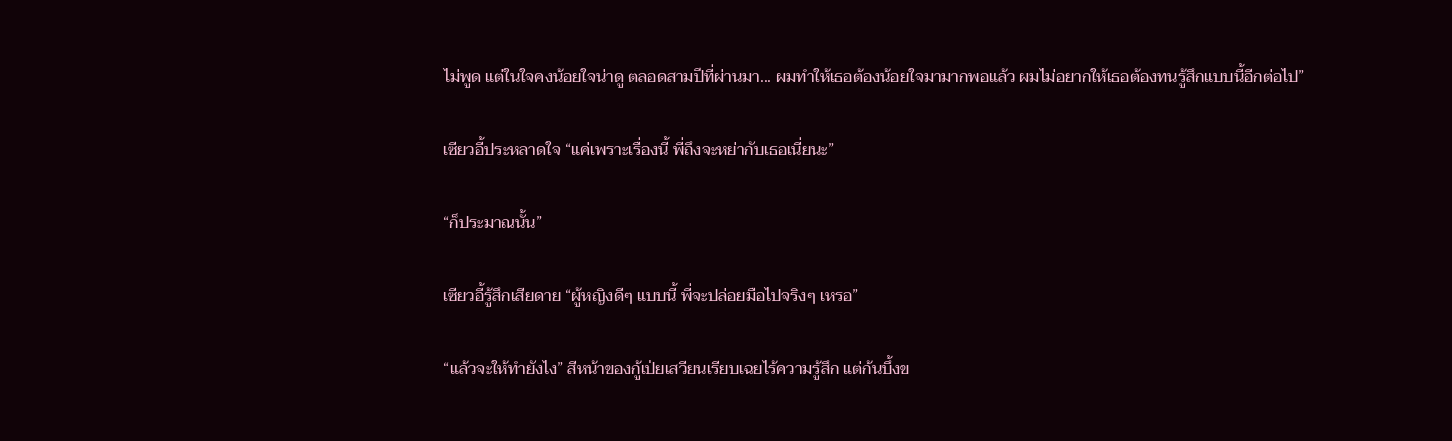ไม่พูด แต่ในใจคงน้อยใจน่าดู ตลอดสามปีที่ผ่านมา... ผมทำให้เธอต้องน้อยใจมามากพอแล้ว ผมไม่อยากให้เธอต้องทนรู้สึกแบบนี้อีกต่อไป”

เซียวอี้ประหลาดใจ “แค่เพราะเรื่องนี้ พี่ถึงจะหย่ากับเธอเนี่ยนะ”

“ก็ประมาณนั้น”

เซียวอี้รู้สึกเสียดาย “ผู้หญิงดีๆ แบบนี้ พี่จะปล่อยมือไปจริงๆ เหรอ”

“แล้วจะให้ทำยังไง” สีหน้าของกู้เป่ยเสวียนเรียบเฉยไร้ความรู้สึก แต่ก้นบึ้งข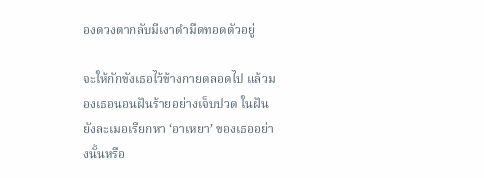องดวงตากลับมีเงาดำมืดทอดตัวอยู่

จะให้กักขังเธอไว้ข้างกายตลอดไป แล้วมองเธอนอนฝันร้ายอย่างเจ็บปวด ในฝันยังละเมอเรียกหา ‘อาเหยา’ ของเธออย่างนั้นหรือ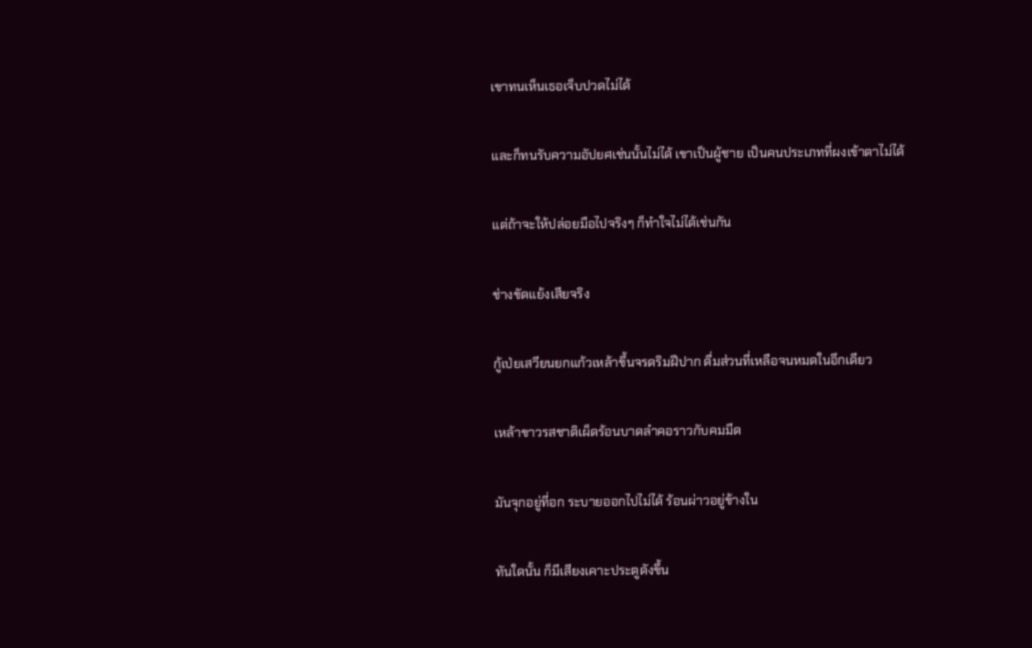เขาทนเห็นเธอเจ็บปวดไม่ได้

และก็ทนรับความอัปยศเช่นนั้นไม่ได้ เขาเป็นผู้ชาย เป็นคนประเภทที่ผงเข้าตาไม่ได้

แต่ถ้าจะให้ปล่อยมือไปจริงๆ ก็ทำใจไม่ได้เช่นกัน

ช่างขัดแย้งเสียจริง

กู้เป่ยเสวียนยกแก้วเหล้าขึ้นจรดริมฝีปาก ดื่มส่วนที่เหลือจนหมดในอึกเดียว

เหล้าขาวรสชาติเผ็ดร้อนบาดลำคอราวกับคมมีด

มันจุกอยู่ที่อก ระบายออกไปไม่ได้ ร้อนผ่าวอยู่ข้างใน

ทันใดนั้น ก็มีเสียงเคาะประตูดังขึ้น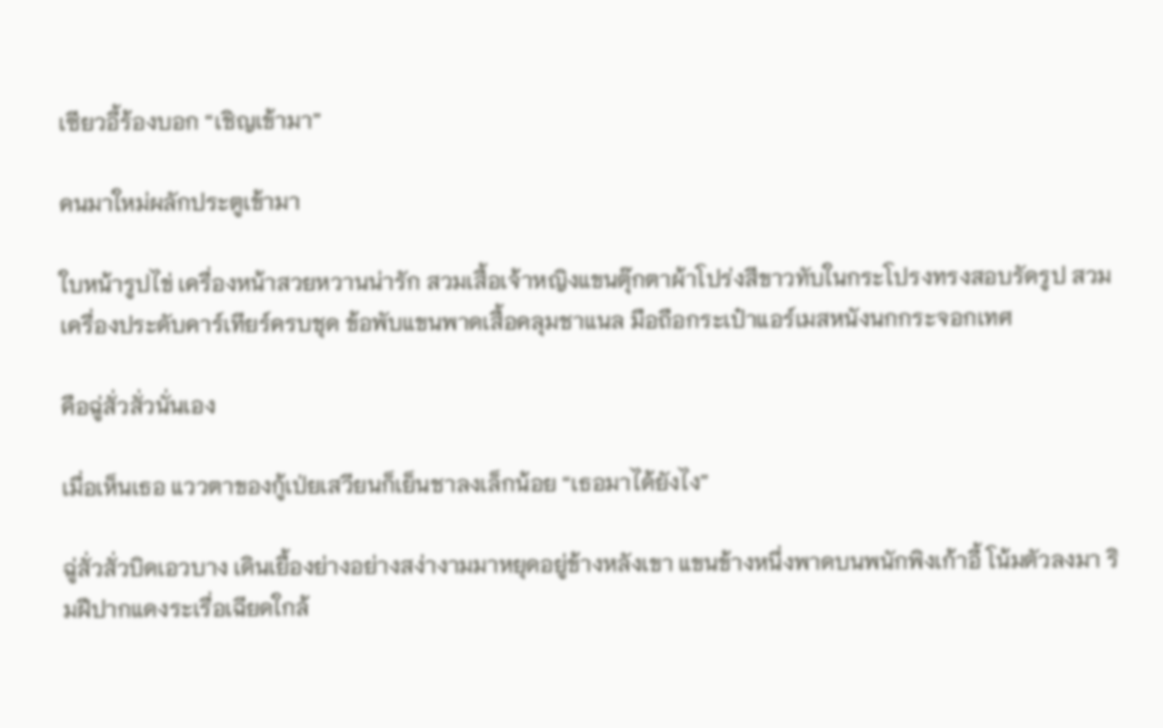เซียวอี้ร้องบอก “เชิญเข้ามา”

คนมาใหม่ผลักประตูเข้ามา

ใบหน้ารูปไข่ เครื่องหน้าสวยหวานน่ารัก สวมเสื้อเจ้าหญิงแขนตุ๊กตาผ้าโปร่งสีขาวทับในกระโปรงทรงสอบรัดรูป สวมเครื่องประดับคาร์เทียร์ครบชุด ข้อพับแขนพาดเสื้อคลุมชาแนล มือถือกระเป๋าแอร์เมสหนังนกกระจอกเทศ

คือฉู่สั่วสั่วนั่นเอง

เมื่อเห็นเธอ แววตาของกู้เป่ยเสวียนก็เย็นชาลงเล็กน้อย “เธอมาได้ยังไง”

ฉู่สั่วสั่วบิดเอวบาง เดินเยื้องย่างอย่างสง่างามมาหยุดอยู่ข้างหลังเขา แขนข้างหนึ่งพาดบนพนักพิงเก้าอี้ โน้มตัวลงมา ริมฝีปากแดงระเรื่อเฉียดใกล้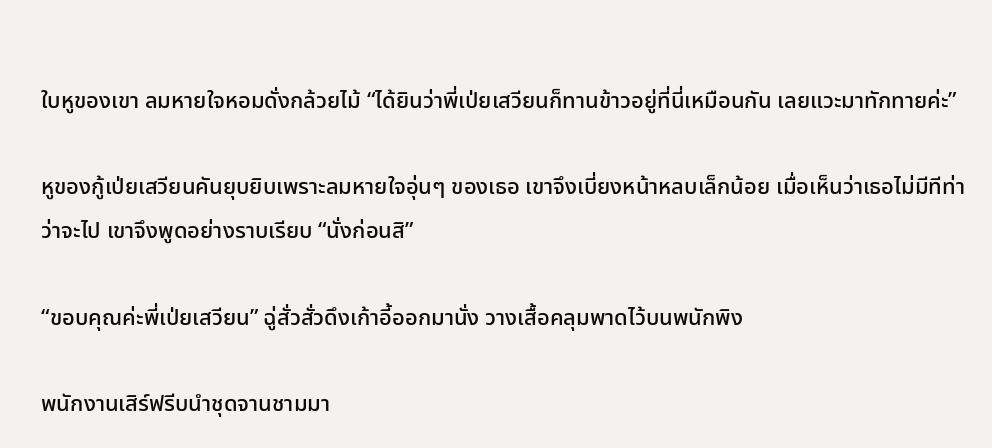ใบหูของเขา ลมหายใจหอมดั่งกล้วยไม้ “ได้ยินว่าพี่เป่ยเสวียนก็ทานข้าวอยู่ที่นี่เหมือนกัน เลยแวะมาทักทายค่ะ”

หูของกู้เป่ยเสวียนคันยุบยิบเพราะลมหายใจอุ่นๆ ของเธอ เขาจึงเบี่ยงหน้าหลบเล็กน้อย เมื่อเห็นว่าเธอไม่มีทีท่าว่าจะไป เขาจึงพูดอย่างราบเรียบ “นั่งก่อนสิ”

“ขอบคุณค่ะพี่เป่ยเสวียน” ฉู่สั่วสั่วดึงเก้าอี้ออกมานั่ง วางเสื้อคลุมพาดไว้บนพนักพิง

พนักงานเสิร์ฟรีบนำชุดจานชามมา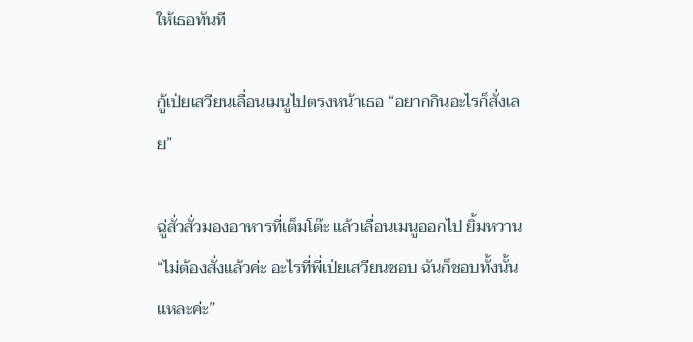ให้เธอทันที

กู้เป่ยเสวียนเลื่อนเมนูไปตรงหน้าเธอ “อยากกินอะไรก็สั่งเลย”

ฉู่สั่วสั่วมองอาหารที่เต็มโต๊ะ แล้วเลื่อนเมนูออกไป ยิ้มหวาน “ไม่ต้องสั่งแล้วค่ะ อะไรที่พี่เป่ยเสวียนชอบ ฉันก็ชอบทั้งนั้นแหละค่ะ”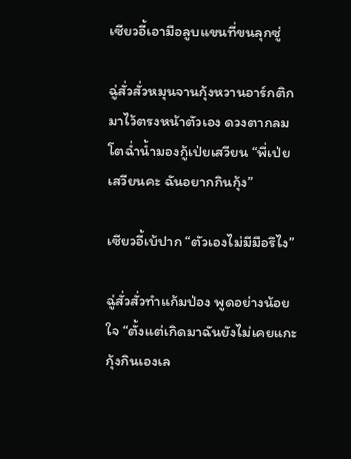เซียวอี้เอามือลูบแขนที่ขนลุกซู่

ฉู่สั่วสั่วหมุนจานกุ้งหวานอาร์กติกมาไว้ตรงหน้าตัวเอง ดวงตากลมโตฉ่ำน้ำมองกู้เป่ยเสวียน “พี่เป่ยเสวียนคะ ฉันอยากกินกุ้ง”

เซียวอี้เบ้ปาก “ตัวเองไม่มีมือรึไง”

ฉู่สั่วสั่วทำแก้มป่อง พูดอย่างน้อยใจ “ตั้งแต่เกิดมาฉันยังไม่เคยแกะกุ้งกินเองเล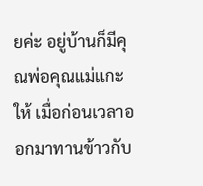ยค่ะ อยู่บ้านก็มีคุณพ่อคุณแม่แกะให้ เมื่อก่อนเวลาออกมาทานข้าวกับ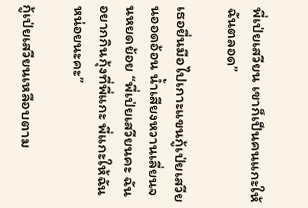พี่เป่ยเสวียน เขาก็เป็นคนแกะให้ฉันตลอด”

เธอยื่นมือไปเกาะแขนกู้เป่ยเสวียนออดอ้อน น้ำเสียงหวานเลี่ยนจนหยดย้อย “พี่เป่ยเสวียนคะ ฉันอยากกินกุ้งที่พี่แกะ พี่แกะให้ฉันหน่อยนะคะ”

กู้เป่ยเสวียนเหลือบตาม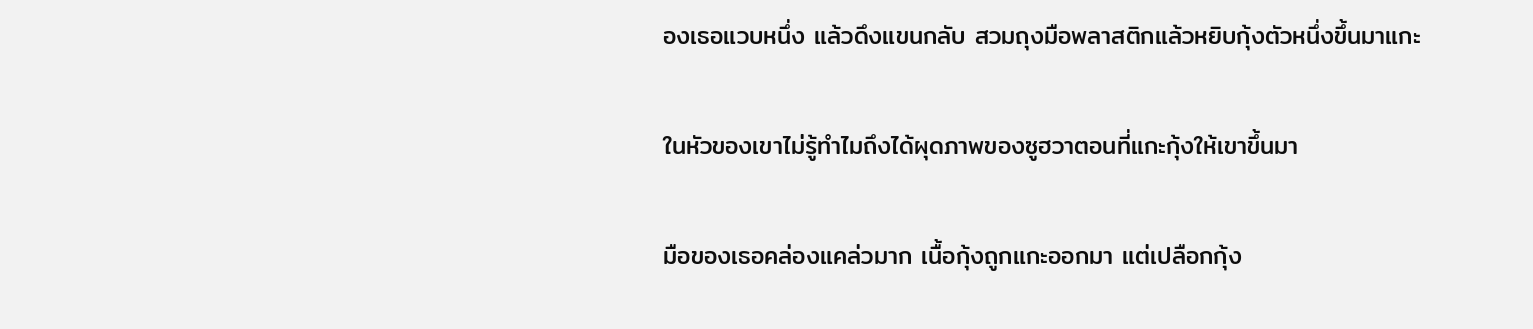องเธอแวบหนึ่ง แล้วดึงแขนกลับ สวมถุงมือพลาสติกแล้วหยิบกุ้งตัวหนึ่งขึ้นมาแกะ

ในหัวของเขาไม่รู้ทำไมถึงได้ผุดภาพของซูฮวาตอนที่แกะกุ้งให้เขาขึ้นมา

มือของเธอคล่องแคล่วมาก เนื้อกุ้งถูกแกะออกมา แต่เปลือกกุ้ง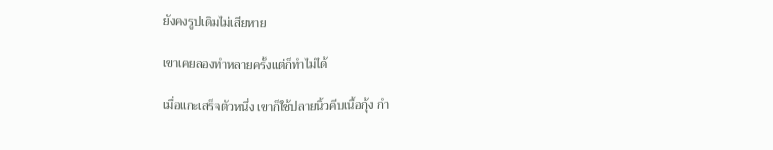ยังคงรูปเดิมไม่เสียหาย

เขาเคยลองทำหลายครั้งแต่ก็ทำไม่ได้

เมื่อแกะเสร็จตัวหนึ่ง เขาก็ใช้ปลายนิ้วคีบเนื้อกุ้ง กำ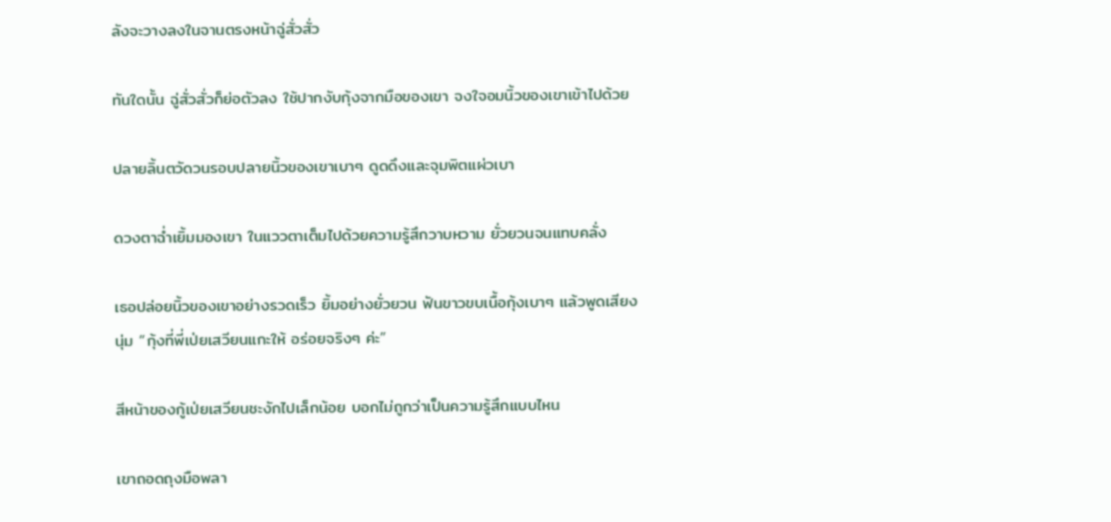ลังจะวางลงในจานตรงหน้าฉู่สั่วสั่ว

ทันใดนั้น ฉู่สั่วสั่วก็ย่อตัวลง ใช้ปากงับกุ้งจากมือของเขา จงใจอมนิ้วของเขาเข้าไปด้วย

ปลายลิ้นตวัดวนรอบปลายนิ้วของเขาเบาๆ ดูดดึงและจุมพิตแผ่วเบา

ดวงตาฉ่ำเยิ้มมองเขา ในแววตาเต็มไปด้วยความรู้สึกวาบหวาม ยั่วยวนจนแทบคลั่ง

เธอปล่อยนิ้วของเขาอย่างรวดเร็ว ยิ้มอย่างยั่วยวน ฟันขาวขบเนื้อกุ้งเบาๆ แล้วพูดเสียงนุ่ม “กุ้งที่พี่เป่ยเสวียนแกะให้ อร่อยจริงๆ ค่ะ”

สีหน้าของกู้เป่ยเสวียนชะงักไปเล็กน้อย บอกไม่ถูกว่าเป็นความรู้สึกแบบไหน

เขาถอดถุงมือพลา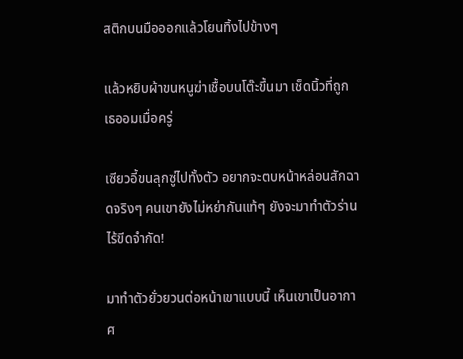สติกบนมือออกแล้วโยนทิ้งไปข้างๆ

แล้วหยิบผ้าขนหนูฆ่าเชื้อบนโต๊ะขึ้นมา เช็ดนิ้วที่ถูกเธออมเมื่อครู่

เซียวอี้ขนลุกซู่ไปทั้งตัว อยากจะตบหน้าหล่อนสักฉาดจริงๆ คนเขายังไม่หย่ากันแท้ๆ ยังจะมาทำตัวร่านไร้ขีดจำกัด!

มาทำตัวยั่วยวนต่อหน้าเขาแบบนี้ เห็นเขาเป็นอากาศ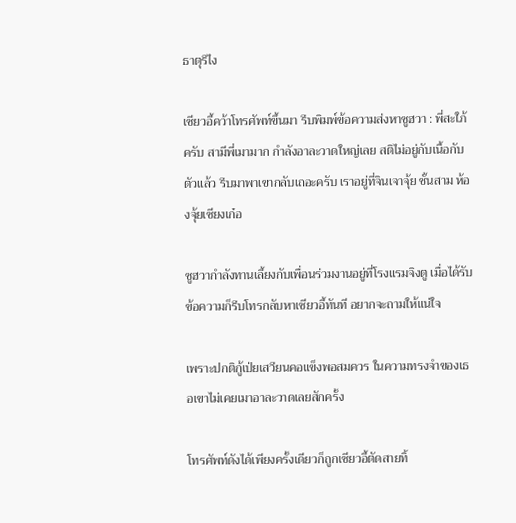ธาตุรึไง

เซียวอี้คว้าโทรศัพท์ขึ้นมา รีบพิมพ์ข้อความส่งหาซูฮวา : พี่สะใภ้ครับ สามีพี่เมามาก กำลังอาละวาดใหญ่เลย สติไม่อยู่กับเนื้อกับตัวแล้ว รีบมาพาเขากลับเถอะครับ เราอยู่ที่จินเจาจุ้ย ชั้นสาม ห้องจุ้ยเซียงเก๋อ

ซูฮวากำลังทานเลี้ยงกับเพื่อนร่วมงานอยู่ที่โรงแรมจิงตู เมื่อได้รับข้อความก็รีบโทรกลับหาเซียวอี้ทันที อยากจะถามให้แน่ใจ

เพราะปกติกู้เป่ยเสวียนคอแข็งพอสมควร ในความทรงจำของเธอเขาไม่เคยเมาอาละวาดเลยสักครั้ง

โทรศัพท์ดังได้เพียงครั้งเดียวก็ถูกเซียวอี้ตัดสายทิ้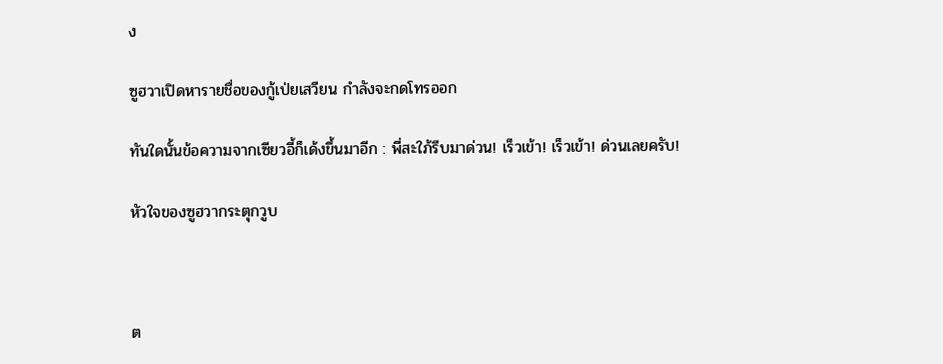ง

ซูฮวาเปิดหารายชื่อของกู้เป่ยเสวียน กำลังจะกดโทรออก

ทันใดนั้นข้อความจากเซียวอี้ก็เด้งขึ้นมาอีก : พี่สะใภ้รีบมาด่วน! เร็วเข้า! เร็วเข้า! ด่วนเลยครับ!

หัวใจของซูฮวากระตุกวูบ



ต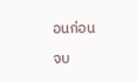อนก่อน

จบ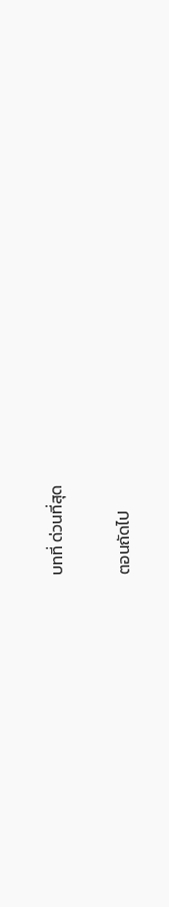บทที่ ด่วนที่สุด

ตอนถัดไป